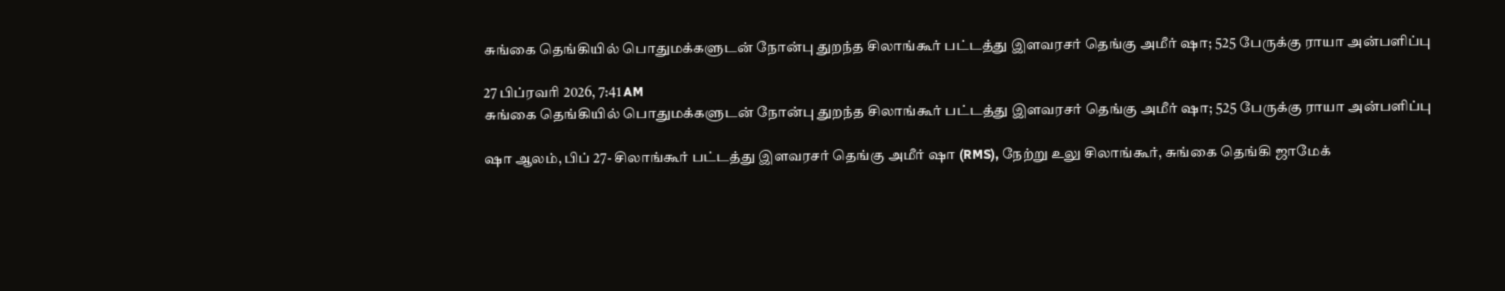சுங்கை தெங்கியில் பொதுமக்களுடன் நோன்பு துறந்த சிலாங்கூர் பட்டத்து இளவரசர் தெங்கு அமீர் ஷா; 525 பேருக்கு ராயா அன்பளிப்பு

27 பிப்ரவரி 2026, 7:41 AM
சுங்கை தெங்கியில் பொதுமக்களுடன் நோன்பு துறந்த சிலாங்கூர் பட்டத்து இளவரசர் தெங்கு அமீர் ஷா; 525 பேருக்கு ராயா அன்பளிப்பு

ஷா ஆலம், பிப் 27- சிலாங்கூர் பட்டத்து இளவரசர் தெங்கு அமீர் ஷா (RMS), நேற்று உலு சிலாங்கூர், சுங்கை தெங்கி ஜாமேக்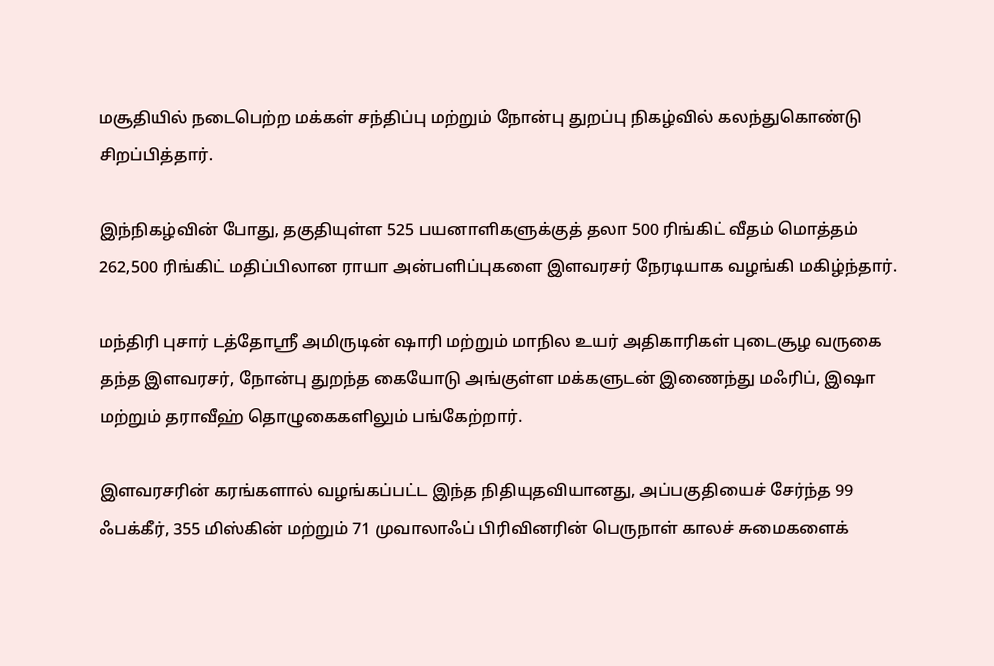மசூதியில் நடைபெற்ற மக்கள் சந்திப்பு மற்றும் நோன்பு துறப்பு நிகழ்வில் கலந்துகொண்டு சிறப்பித்தார்.

இந்நிகழ்வின் போது, தகுதியுள்ள 525 பயனாளிகளுக்குத் தலா 500 ரிங்கிட் வீதம் மொத்தம் 262,500 ரிங்கிட் மதிப்பிலான ராயா அன்பளிப்புகளை இளவரசர் நேரடியாக வழங்கி மகிழ்ந்தார்.

மந்திரி புசார் டத்தோஸ்ரீ அமிருடின் ஷாரி மற்றும் மாநில உயர் அதிகாரிகள் புடைசூழ வருகை தந்த இளவரசர், நோன்பு துறந்த கையோடு அங்குள்ள மக்களுடன் இணைந்து மஃரிப், இஷா மற்றும் தராவீஹ் தொழுகைகளிலும் பங்கேற்றார்.

இளவரசரின் கரங்களால் வழங்கப்பட்ட இந்த நிதியுதவியானது, அப்பகுதியைச் சேர்ந்த 99 ஃபக்கீர், 355 மிஸ்கின் மற்றும் 71 முவாலாஃப் பிரிவினரின் பெருநாள் காலச் சுமைகளைக்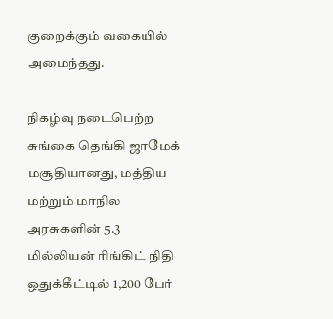குறைக்கும் வகையில் அமைந்தது.

நிகழ்வு நடைபெற்ற சுங்கை தெங்கி ஜாமேக் மசூதியானது, மத்திய மற்றும் மாநில அரசுகளின் 5.3 மில்லியன் ரிங்கிட் நிதி ஒதுக்கீட்டில் 1,200 பேர்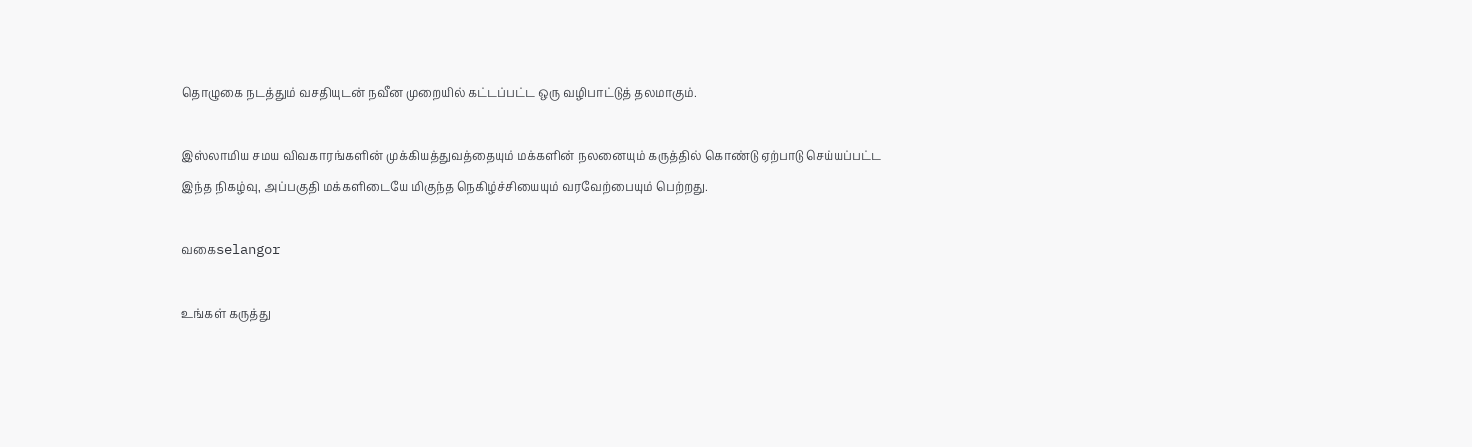தொழுகை நடத்தும் வசதியுடன் நவீன முறையில் கட்டப்பட்ட ஒரு வழிபாட்டுத் தலமாகும்.

இஸ்லாமிய சமய விவகாரங்களின் முக்கியத்துவத்தையும் மக்களின் நலனையும் கருத்தில் கொண்டு ஏற்பாடு செய்யப்பட்ட இந்த நிகழ்வு, அப்பகுதி மக்களிடையே மிகுந்த நெகிழ்ச்சியையும் வரவேற்பையும் பெற்றது.

வகைselangor

உங்கள் கருத்து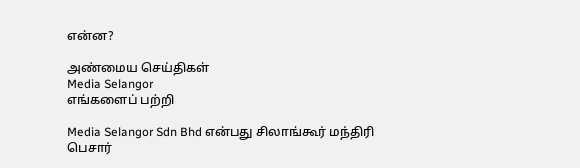என்ன?

அண்மைய செய்திகள்
Media Selangor
எங்களைப் பற்றி

Media Selangor Sdn Bhd என்பது சிலாங்கூர் மந்திரி பெசார்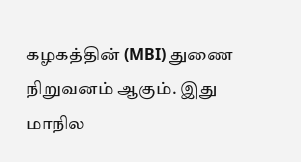கழகத்தின் (MBI) துணை நிறுவனம் ஆகும். இது மாநில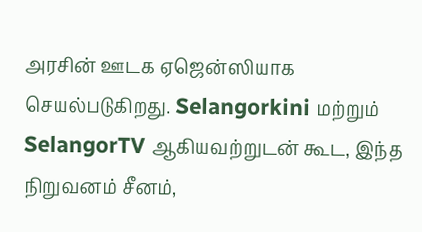அரசின் ஊடக ஏஜென்ஸியாக செயல்படுகிறது. Selangorkini மற்றும் SelangorTV ஆகியவற்றுடன் கூட, இந்த நிறுவனம் சீனம்,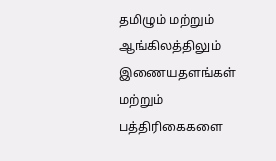தமிழும் மற்றும் ஆங்கிலத்திலும் இணையதளங்கள் மற்றும் பத்திரிகைகளை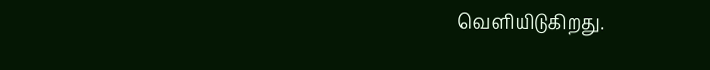வெளியிடுகிறது.